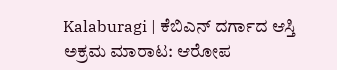Kalaburagi | ಕೆಬಿಎನ್ ದರ್ಗಾದ ಆಸ್ತಿ ಅಕ್ರಮ ಮಾರಾಟ: ಆರೋಪ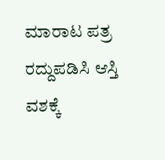ಮಾರಾಟ ಪತ್ರ ರದ್ದುಪಡಿಸಿ ಆಸ್ತಿ ವಶಕ್ಕೆ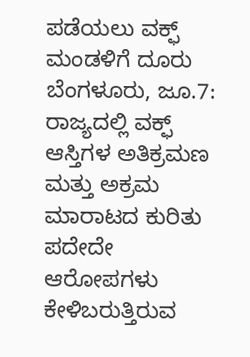ಪಡೆಯಲು ವಕ್ಫ್ ಮಂಡಳಿಗೆ ದೂರು
ಬೆಂಗಳೂರು, ಜೂ.7: ರಾಜ್ಯದಲ್ಲಿ ವಕ್ಫ್ ಆಸ್ತಿಗಳ ಅತಿಕ್ರಮಣ ಮತ್ತು ಅಕ್ರಮ ಮಾರಾಟದ ಕುರಿತು ಪದೇದೇ ಆರೋಪಗಳು ಕೇಳಿಬರುತ್ತಿರುವ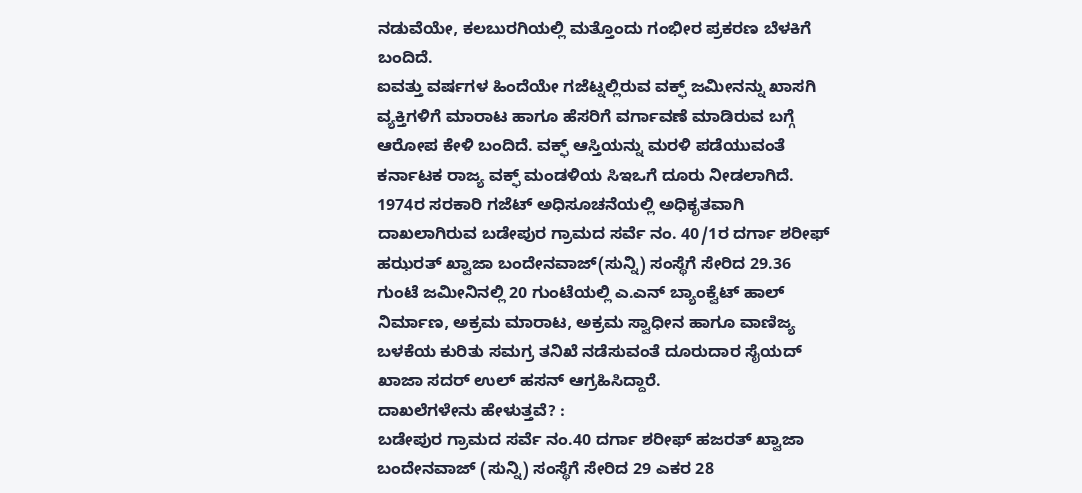ನಡುವೆಯೇ, ಕಲಬುರಗಿಯಲ್ಲಿ ಮತ್ತೊಂದು ಗಂಭೀರ ಪ್ರಕರಣ ಬೆಳಕಿಗೆ ಬಂದಿದೆ.
ಐವತ್ತು ವರ್ಷಗಳ ಹಿಂದೆಯೇ ಗಜೆಟ್ನಲ್ಲಿರುವ ವಕ್ಫ್ ಜಮೀನನ್ನು ಖಾಸಗಿ ವ್ಯಕ್ತಿಗಳಿಗೆ ಮಾರಾಟ ಹಾಗೂ ಹೆಸರಿಗೆ ವರ್ಗಾವಣೆ ಮಾಡಿರುವ ಬಗ್ಗೆ ಆರೋಪ ಕೇಳಿ ಬಂದಿದೆ. ವಕ್ಫ್ ಆಸ್ತಿಯನ್ನು ಮರಳಿ ಪಡೆಯುವಂತೆ ಕರ್ನಾಟಕ ರಾಜ್ಯ ವಕ್ಫ್ ಮಂಡಳಿಯ ಸಿಇಒಗೆ ದೂರು ನೀಡಲಾಗಿದೆ.
1974ರ ಸರಕಾರಿ ಗಜೆಟ್ ಅಧಿಸೂಚನೆಯಲ್ಲಿ ಅಧಿಕೃತವಾಗಿ ದಾಖಲಾಗಿರುವ ಬಡೇಪುರ ಗ್ರಾಮದ ಸರ್ವೆ ನಂ. 40/1ರ ದರ್ಗಾ ಶರೀಫ್ ಹಝರತ್ ಖ್ವಾಜಾ ಬಂದೇನವಾಜ್(ಸುನ್ನಿ) ಸಂಸ್ಥೆಗೆ ಸೇರಿದ 29.36 ಗುಂಟೆ ಜಮೀನಿನಲ್ಲಿ 20 ಗುಂಟೆಯಲ್ಲಿ ಎ.ಎನ್ ಬ್ಯಾಂಕ್ವೆಟ್ ಹಾಲ್ ನಿರ್ಮಾಣ, ಅಕ್ರಮ ಮಾರಾಟ, ಅಕ್ರಮ ಸ್ವಾಧೀನ ಹಾಗೂ ವಾಣಿಜ್ಯ ಬಳಕೆಯ ಕುರಿತು ಸಮಗ್ರ ತನಿಖೆ ನಡೆಸುವಂತೆ ದೂರುದಾರ ಸೈಯದ್ ಖಾಜಾ ಸದರ್ ಉಲ್ ಹಸನ್ ಆಗ್ರಹಿಸಿದ್ದಾರೆ.
ದಾಖಲೆಗಳೇನು ಹೇಳುತ್ತವೆ? :
ಬಡೇಪುರ ಗ್ರಾಮದ ಸರ್ವೆ ನಂ.40 ದರ್ಗಾ ಶರೀಫ್ ಹಜರತ್ ಖ್ವಾಜಾ ಬಂದೇನವಾಜ್ (ಸುನ್ನಿ) ಸಂಸ್ಥೆಗೆ ಸೇರಿದ 29 ಎಕರ 28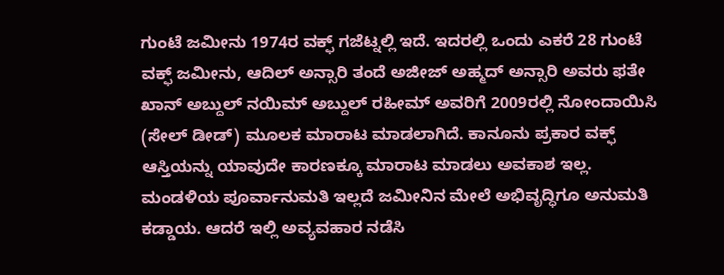ಗುಂಟೆ ಜಮೀನು 1974ರ ವಕ್ಫ್ ಗಜೆಟ್ನಲ್ಲಿ ಇದೆ. ಇದರಲ್ಲಿ ಒಂದು ಎಕರೆ 28 ಗುಂಟೆ ವಕ್ಫ್ ಜಮೀನು, ಆದಿಲ್ ಅನ್ಸಾರಿ ತಂದೆ ಅಜೀಜ್ ಅಹ್ಮದ್ ಅನ್ಸಾರಿ ಅವರು ಫತೇ ಖಾನ್ ಅಬ್ದುಲ್ ನಯಿಮ್ ಅಬ್ದುಲ್ ರಹೀಮ್ ಅವರಿಗೆ 2009ರಲ್ಲಿ ನೋಂದಾಯಿಸಿ (ಸೇಲ್ ಡೀಡ್) ಮೂಲಕ ಮಾರಾಟ ಮಾಡಲಾಗಿದೆ. ಕಾನೂನು ಪ್ರಕಾರ ವಕ್ಫ್ ಆಸ್ತಿಯನ್ನು ಯಾವುದೇ ಕಾರಣಕ್ಕೂ ಮಾರಾಟ ಮಾಡಲು ಅವಕಾಶ ಇಲ್ಲ. ಮಂಡಳಿಯ ಪೂರ್ವಾನುಮತಿ ಇಲ್ಲದೆ ಜಮೀನಿನ ಮೇಲೆ ಅಭಿವೃದ್ಧಿಗೂ ಅನುಮತಿ ಕಡ್ಡಾಯ. ಆದರೆ ಇಲ್ಲಿ ಅವ್ಯವಹಾರ ನಡೆಸಿ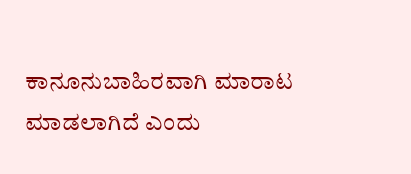ಕಾನೂನುಬಾಹಿರವಾಗಿ ಮಾರಾಟ ಮಾಡಲಾಗಿದೆ ಎಂದು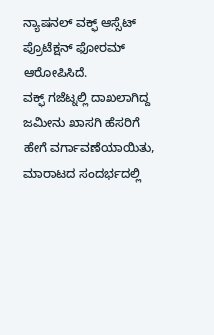ನ್ಯಾಷನಲ್ ವಕ್ಫ್ ಆಸ್ಸೆಟ್ ಪ್ರೊಟೆಕ್ಷನ್ ಫೋರಮ್ ಆರೋಪಿಸಿದೆ.
ವಕ್ಫ್ ಗಜೆಟ್ನಲ್ಲಿ ದಾಖಲಾಗಿದ್ದ ಜಮೀನು ಖಾಸಗಿ ಹೆಸರಿಗೆ ಹೇಗೆ ವರ್ಗಾವಣೆಯಾಯಿತು, ಮಾರಾಟದ ಸಂದರ್ಭದಲ್ಲಿ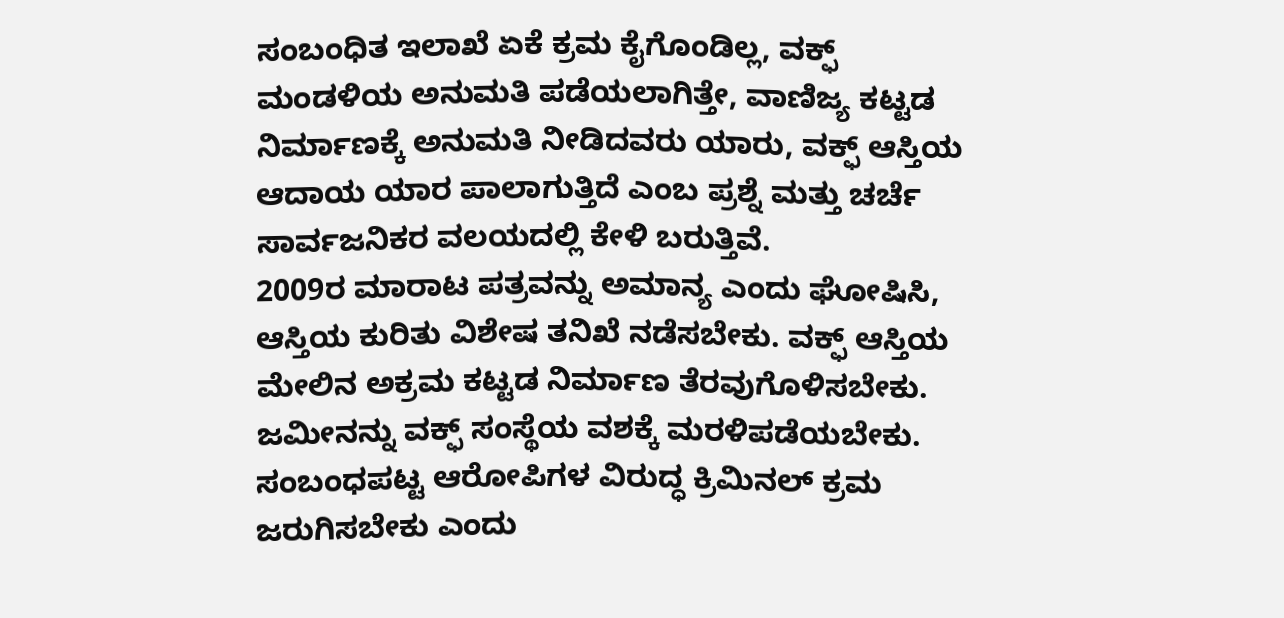ಸಂಬಂಧಿತ ಇಲಾಖೆ ಏಕೆ ಕ್ರಮ ಕೈಗೊಂಡಿಲ್ಲ, ವಕ್ಫ್ ಮಂಡಳಿಯ ಅನುಮತಿ ಪಡೆಯಲಾಗಿತ್ತೇ, ವಾಣಿಜ್ಯ ಕಟ್ಟಡ ನಿರ್ಮಾಣಕ್ಕೆ ಅನುಮತಿ ನೀಡಿದವರು ಯಾರು, ವಕ್ಫ್ ಆಸ್ತಿಯ ಆದಾಯ ಯಾರ ಪಾಲಾಗುತ್ತಿದೆ ಎಂಬ ಪ್ರಶ್ನೆ ಮತ್ತು ಚರ್ಚೆ ಸಾರ್ವಜನಿಕರ ವಲಯದಲ್ಲಿ ಕೇಳಿ ಬರುತ್ತಿವೆ.
2009ರ ಮಾರಾಟ ಪತ್ರವನ್ನು ಅಮಾನ್ಯ ಎಂದು ಘೋಷಿಸಿ, ಆಸ್ತಿಯ ಕುರಿತು ವಿಶೇಷ ತನಿಖೆ ನಡೆಸಬೇಕು. ವಕ್ಫ್ ಆಸ್ತಿಯ ಮೇಲಿನ ಅಕ್ರಮ ಕಟ್ಟಡ ನಿರ್ಮಾಣ ತೆರವುಗೊಳಿಸಬೇಕು. ಜಮೀನನ್ನು ವಕ್ಫ್ ಸಂಸ್ಥೆಯ ವಶಕ್ಕೆ ಮರಳಿಪಡೆಯಬೇಕು. ಸಂಬಂಧಪಟ್ಟ ಆರೋಪಿಗಳ ವಿರುದ್ಧ ಕ್ರಿಮಿನಲ್ ಕ್ರಮ ಜರುಗಿಸಬೇಕು ಎಂದು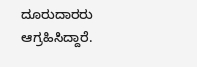ದೂರುದಾರರು ಆಗ್ರಹಿಸಿದ್ದಾರೆ.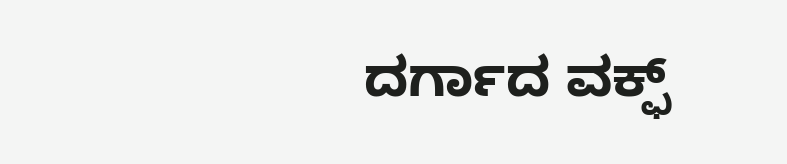ದರ್ಗಾದ ವಕ್ಫ್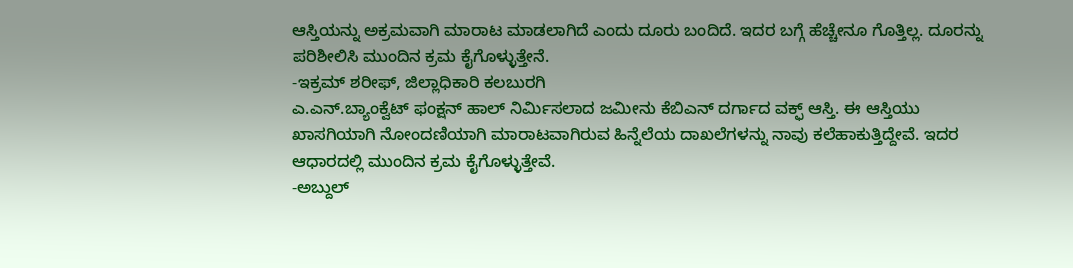ಆಸ್ತಿಯನ್ನು ಅಕ್ರಮವಾಗಿ ಮಾರಾಟ ಮಾಡಲಾಗಿದೆ ಎಂದು ದೂರು ಬಂದಿದೆ. ಇದರ ಬಗ್ಗೆ ಹೆಚ್ಚೇನೂ ಗೊತ್ತಿಲ್ಲ. ದೂರನ್ನು ಪರಿಶೀಲಿಸಿ ಮುಂದಿನ ಕ್ರಮ ಕೈಗೊಳ್ಳುತ್ತೇನೆ.
-ಇಕ್ರಮ್ ಶರೀಫ್, ಜಿಲ್ಲಾಧಿಕಾರಿ ಕಲಬುರಗಿ
ಎ.ಎನ್.ಬ್ಯಾಂಕ್ವೆಟ್ ಫಂಕ್ಷನ್ ಹಾಲ್ ನಿರ್ಮಿಸಲಾದ ಜಮೀನು ಕೆಬಿಎನ್ ದರ್ಗಾದ ವಕ್ಫ್ ಆಸ್ತಿ. ಈ ಆಸ್ತಿಯು ಖಾಸಗಿಯಾಗಿ ನೋಂದಣಿಯಾಗಿ ಮಾರಾಟವಾಗಿರುವ ಹಿನ್ನೆಲೆಯ ದಾಖಲೆಗಳನ್ನು ನಾವು ಕಲೆಹಾಕುತ್ತಿದ್ದೇವೆ. ಇದರ ಆಧಾರದಲ್ಲಿ ಮುಂದಿನ ಕ್ರಮ ಕೈಗೊಳ್ಳುತ್ತೇವೆ.
-ಅಬ್ದುಲ್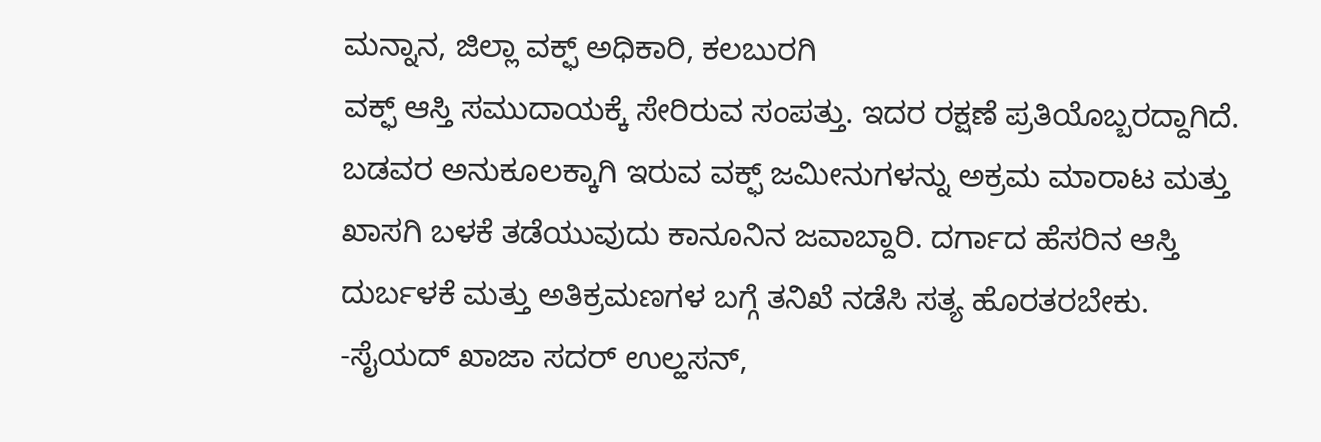ಮನ್ನಾನ, ಜಿಲ್ಲಾ ವಕ್ಫ್ ಅಧಿಕಾರಿ, ಕಲಬುರಗಿ
ವಕ್ಫ್ ಆಸ್ತಿ ಸಮುದಾಯಕ್ಕೆ ಸೇರಿರುವ ಸಂಪತ್ತು. ಇದರ ರಕ್ಷಣೆ ಪ್ರತಿಯೊಬ್ಬರದ್ದಾಗಿದೆ. ಬಡವರ ಅನುಕೂಲಕ್ಕಾಗಿ ಇರುವ ವಕ್ಫ್ ಜಮೀನುಗಳನ್ನು ಅಕ್ರಮ ಮಾರಾಟ ಮತ್ತು ಖಾಸಗಿ ಬಳಕೆ ತಡೆಯುವುದು ಕಾನೂನಿನ ಜವಾಬ್ದಾರಿ. ದರ್ಗಾದ ಹೆಸರಿನ ಆಸ್ತಿ ದುರ್ಬಳಕೆ ಮತ್ತು ಅತಿಕ್ರಮಣಗಳ ಬಗ್ಗೆ ತನಿಖೆ ನಡೆಸಿ ಸತ್ಯ ಹೊರತರಬೇಕು.
-ಸೈಯದ್ ಖಾಜಾ ಸದರ್ ಉಲ್ಹಸನ್,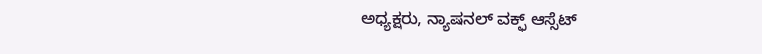ಅಧ್ಯಕ್ಷರು, ನ್ಯಾಷನಲ್ ವಕ್ಫ್ ಆಸ್ಸೆಟ್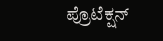ಪ್ರೊಟೆಕ್ಷನ್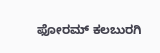ಫೋರಮ್ ಕಲಬುರಗಿ